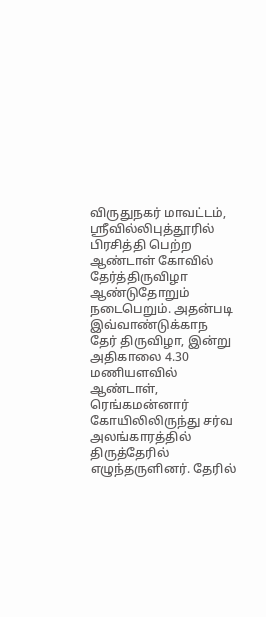விருதுநகர் மாவட்டம், ஸ்ரீவில்லிபுத்தூரில் பிரசித்தி பெற்ற ஆண்டாள் கோவில் தேர்த்திருவிழா ஆண்டுதோறும் நடைபெறும். அதன்படி இவ்வாண்டுக்காந தேர் திருவிழா, இன்று அதிகாலை 4.30 மணியளவில் ஆண்டாள், ரெங்கமன்னார் கோயிலிலிருந்து சர்வ அலங்காரத்தில் திருத்தேரில் எழுந்தருளினர். தேரில்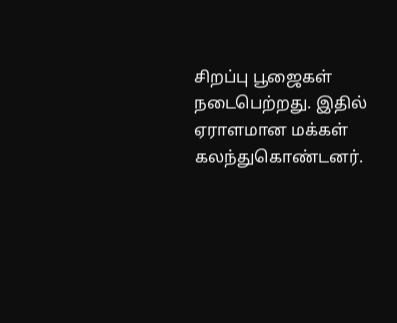சிறப்பு பூஜைகள் நடைபெற்றது. இதில் ஏராளமான மக்கள் கலந்துகொண்டனர்.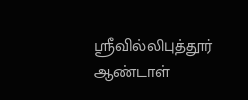ஸ்ரீவில்லிபுத்தூர் ஆண்டாள்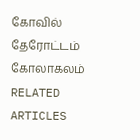கோவில் தேரோட்டம் கோலாகலம்
RELATED ARTICLES